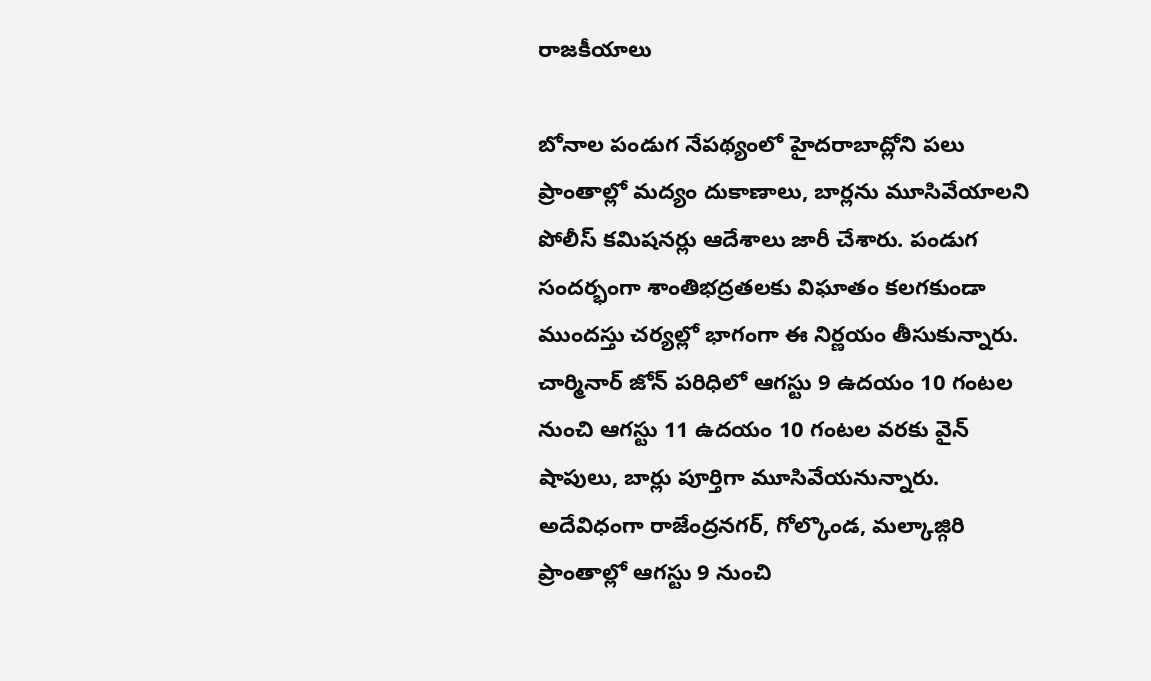రాజకీయాలు

బోనాల పండుగ నేపథ్యంలో హైదరాబాద్లోని పలు ప్రాంతాల్లో మద్యం దుకాణాలు, బార్లను మూసివేయాలని పోలీస్ కమిషనర్లు ఆదేశాలు జారీ చేశారు. పండుగ సందర్భంగా శాంతిభద్రతలకు విఘాతం కలగకుండా ముందస్తు చర్యల్లో భాగంగా ఈ నిర్ణయం తీసుకున్నారు. చార్మినార్ జోన్ పరిధిలో ఆగస్టు 9 ఉదయం 10 గంటల నుంచి ఆగస్టు 11 ఉదయం 10 గంటల వరకు వైన్ షాపులు, బార్లు పూర్తిగా మూసివేయనున్నారు.
అదేవిధంగా రాజేంద్రనగర్, గోల్కొండ, మల్కాజ్గిరి ప్రాంతాల్లో ఆగస్టు 9 నుంచి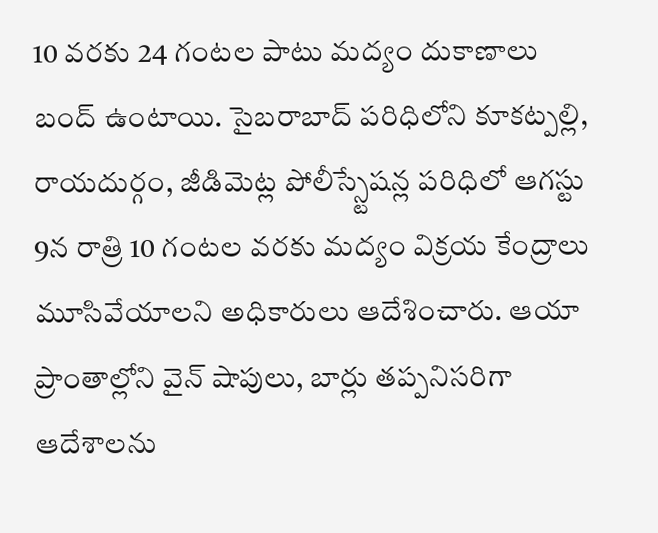10 వరకు 24 గంటల పాటు మద్యం దుకాణాలు బంద్ ఉంటాయి. సైబరాబాద్ పరిధిలోని కూకట్పల్లి, రాయదుర్గం, జీడిమెట్ల పోలీస్స్టేషన్ల పరిధిలో ఆగస్టు 9న రాత్రి 10 గంటల వరకు మద్యం విక్రయ కేంద్రాలు మూసివేయాలని అధికారులు ఆదేశించారు. ఆయా ప్రాంతాల్లోని వైన్ షాపులు, బార్లు తప్పనిసరిగా ఆదేశాలను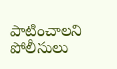పాటించాలని పోలీసులు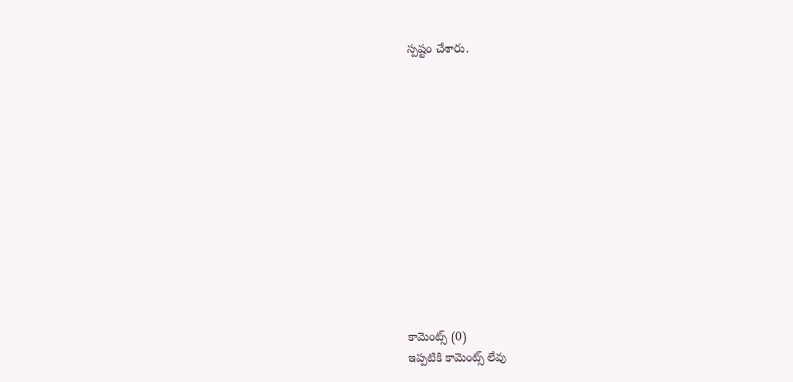స్పష్టం చేశారు.













కామెంట్స్ (0)
ఇప్పటికి కామెంట్స్ లేవు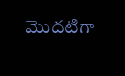మొదటిగా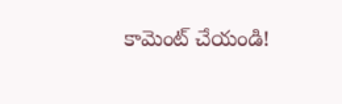కామెంట్ చేయండి!